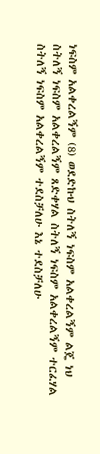ነፍስም አልቀረልኝም (8) ወደድኩህ ስትለኝ ነፍስም አልቀረልኝም ልጄ ነህ ስትለኝ ነፍስም አልቀረልኝም ጸድቀሃል ስትለኝ ነፍስም አልቀረልኝም ተርፈሃል ስትለኝ ነፍስም አልቀረልኝም ተደስቻለሁ እኔ ተደስቻለሁ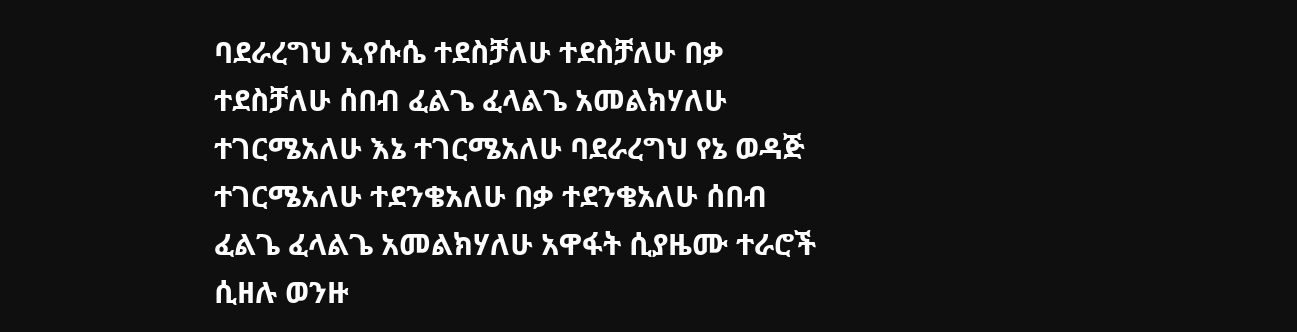ባደራረግህ ኢየሱሴ ተደስቻለሁ ተደስቻለሁ በቃ ተደስቻለሁ ሰበብ ፈልጌ ፈላልጌ አመልክሃለሁ ተገርሜአለሁ እኔ ተገርሜአለሁ ባደራረግህ የኔ ወዳጅ ተገርሜአለሁ ተደንቄአለሁ በቃ ተደንቄአለሁ ሰበብ ፈልጌ ፈላልጌ አመልክሃለሁ አዋፋት ሲያዜሙ ተራሮች ሲዘሉ ወንዙ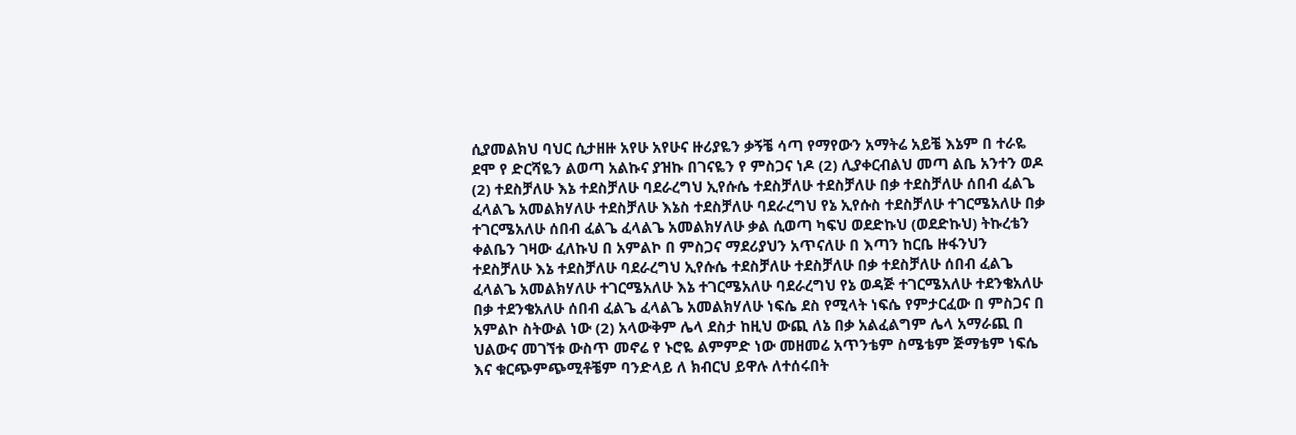ሲያመልክህ ባህር ሲታዘዙ አየሁ አየሁና ዙሪያዬን ቃኝቼ ሳጣ የማየውን አማትሬ አይቼ እኔም በ ተራዬ ደሞ የ ድርሻዬን ልወጣ አልኩና ያዝኩ በገናዬን የ ምስጋና ነዶ (2) ሊያቀርብልህ መጣ ልቤ አንተን ወዶ (2) ተደስቻለሁ እኔ ተደስቻለሁ ባደራረግህ ኢየሱሴ ተደስቻለሁ ተደስቻለሁ በቃ ተደስቻለሁ ሰበብ ፈልጌ ፈላልጌ አመልክሃለሁ ተደስቻለሁ እኔስ ተደስቻለሁ ባደራረግህ የኔ ኢየሱስ ተደስቻለሁ ተገርሜአለሁ በቃ ተገርሜአለሁ ሰበብ ፈልጌ ፈላልጌ አመልክሃለሁ ቃል ሲወጣ ካፍህ ወደድኩህ (ወደድኩህ) ትኩረቴን ቀልቤን ገዛው ፈለኩህ በ አምልኮ በ ምስጋና ማደሪያህን አጥናለሁ በ እጣን ከርቤ ዙፋንህን ተደስቻለሁ እኔ ተደስቻለሁ ባደራረግህ ኢየሱሴ ተደስቻለሁ ተደስቻለሁ በቃ ተደስቻለሁ ሰበብ ፈልጌ ፈላልጌ አመልክሃለሁ ተገርሜአለሁ እኔ ተገርሜአለሁ ባደራረግህ የኔ ወዳጅ ተገርሜአለሁ ተደንቄአለሁ በቃ ተደንቄአለሁ ሰበብ ፈልጌ ፈላልጌ አመልክሃለሁ ነፍሴ ደስ የሚላት ነፍሴ የምታርፈው በ ምስጋና በ አምልኮ ስትውል ነው (2) አላውቅም ሌላ ደስታ ከዚህ ውጪ ለኔ በቃ አልፈልግም ሌላ አማራጪ በ ህልውና መገኘቱ ውስጥ መኖሬ የ ኑሮዬ ልምምድ ነው መዘመሬ አጥንቴም ስሜቴም ጅማቴም ነፍሴ እና ቁርጭምጭሚቶቼም ባንድላይ ለ ክብርህ ይዋሉ ለተሰሩበት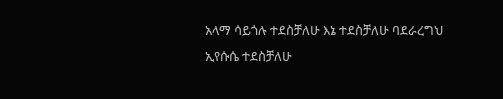አላማ ሳይጎሉ ተደስቻለሁ እኔ ተደስቻለሁ ባደራረግህ ኢየሱሴ ተደስቻለሁ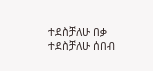ተደስቻለሁ በቃ ተደስቻለሁ ሰበብ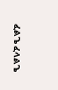ፈልጌ ፈላልጌ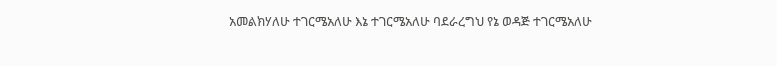አመልክሃለሁ ተገርሜአለሁ እኔ ተገርሜአለሁ ባደራረግህ የኔ ወዳጅ ተገርሜአለሁ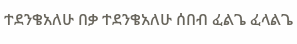ተደንቄአለሁ በቃ ተደንቄአለሁ ሰበብ ፈልጌ ፈላልጌ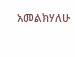አመልክሃለሁ